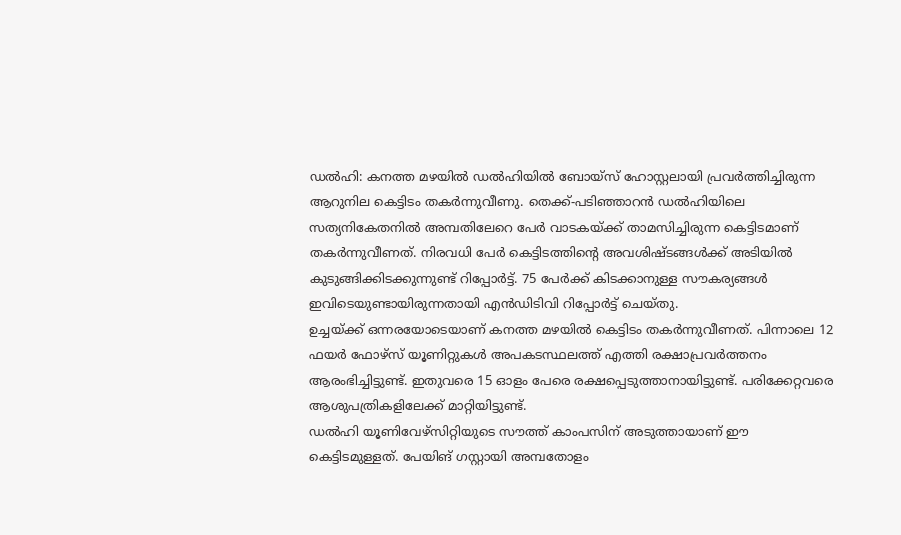ഡൽഹി: കനത്ത മഴയിൽ ഡൽഹിയിൽ ബോയ്സ് ഹോസ്റ്റലായി പ്രവർത്തിച്ചിരുന്ന ആറുനില കെട്ടിടം തകർന്നുവീണു. തെക്ക്-പടിഞ്ഞാറൻ ഡൽഹിയിലെ സത്യനികേതനിൽ അമ്പതിലേറെ പേർ വാടകയ്ക്ക് താമസിച്ചിരുന്ന കെട്ടിടമാണ് തകർന്നുവീണത്. നിരവധി പേർ കെട്ടിടത്തിൻ്റെ അവശിഷ്ടങ്ങൾക്ക് അടിയിൽ കുടുങ്ങിക്കിടക്കുന്നുണ്ട് റിപ്പോർട്ട്. 75 പേർക്ക് കിടക്കാനുള്ള സൗകര്യങ്ങൾ ഇവിടെയുണ്ടായിരുന്നതായി എൻഡിടിവി റിപ്പോർട്ട് ചെയ്തു.
ഉച്ചയ്ക്ക് ഒന്നരയോടെയാണ് കനത്ത മഴയിൽ കെട്ടിടം തകർന്നുവീണത്. പിന്നാലെ 12 ഫയർ ഫോഴ്സ് യൂണിറ്റുകൾ അപകടസ്ഥലത്ത് എത്തി രക്ഷാപ്രവർത്തനം ആരംഭിച്ചിട്ടുണ്ട്. ഇതുവരെ 15 ഓളം പേരെ രക്ഷപ്പെടുത്താനായിട്ടുണ്ട്. പരിക്കേറ്റവരെ ആശുപത്രികളിലേക്ക് മാറ്റിയിട്ടുണ്ട്.
ഡൽഹി യൂണിവേഴ്സിറ്റിയുടെ സൗത്ത് കാംപസിന് അടുത്തായാണ് ഈ കെട്ടിടമുള്ളത്. പേയിങ് ഗസ്റ്റായി അമ്പതോളം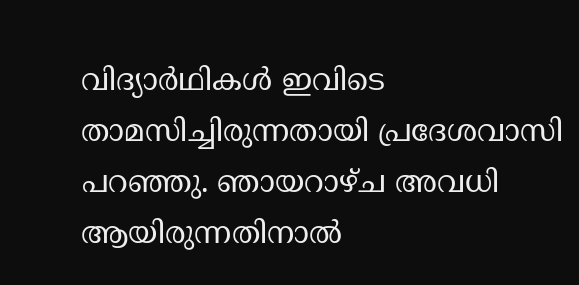വിദ്യാർഥികൾ ഇവിടെ താമസിച്ചിരുന്നതായി പ്രദേശവാസി പറഞ്ഞു. ഞായറാഴ്ച അവധി ആയിരുന്നതിനാൽ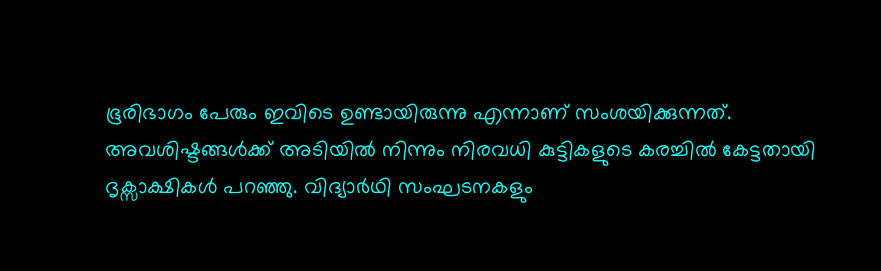ഭൂരിഭാഗം പേരും ഇവിടെ ഉണ്ടായിരുന്നു എന്നാണ് സംശയിക്കുന്നത്.
അവശിഷ്ടങ്ങൾക്ക് അടിയിൽ നിന്നും നിരവധി കുട്ടികളുടെ കരച്ചിൽ കേട്ടതായി ദൃക്സാക്ഷികൾ പറഞ്ഞു. വിദ്യാർഥി സംഘടനകളും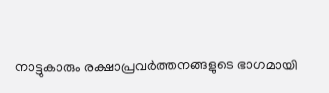നാട്ടുകാരും രക്ഷാപ്രവർത്തനങ്ങളുടെ ഭാഗമായി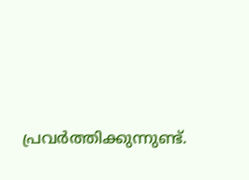പ്രവർത്തിക്കുന്നുണ്ട്.